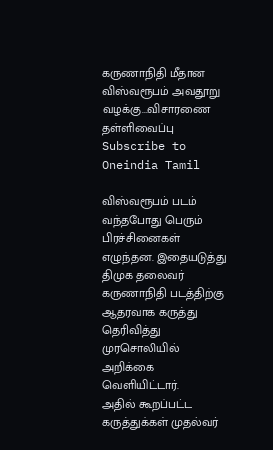கருணாநிதி மீதான விஸ்வரூபம் அவதூறு வழக்கு...விசாரணை தள்ளிவைப்பு
Subscribe to Oneindia Tamil

விஸ்வரூபம் படம் வந்தபோது பெரும் பிரச்சினைகள் எழுந்தன. இதையடுத்து திமுக தலைவர் கருணாநிதி படத்திற்கு ஆதரவாக கருத்து தெரிவித்து முரசொலியில் அறிக்கை வெளியிட்டார்.
அதில் கூறப்பட்ட கருத்துக்கள் முதல்வர்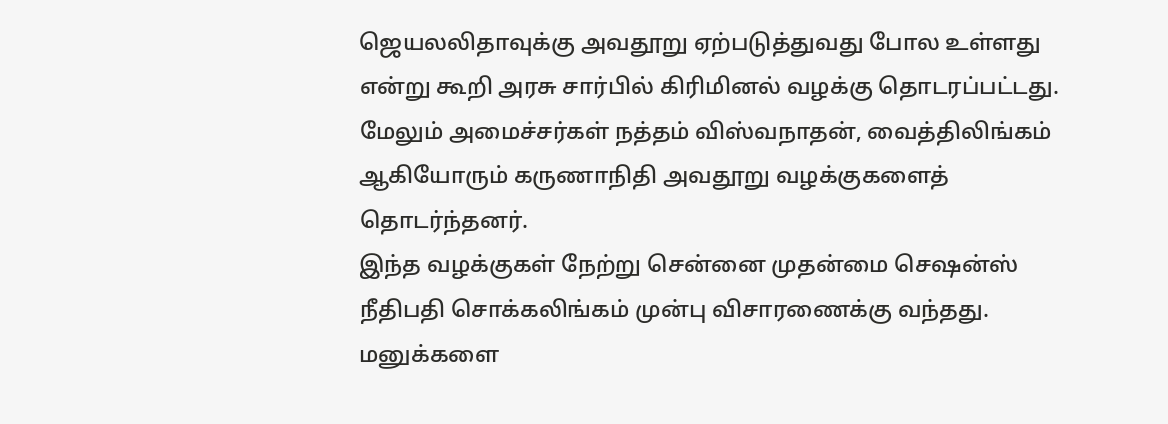ஜெயலலிதாவுக்கு அவதூறு ஏற்படுத்துவது போல உள்ளது என்று கூறி அரசு சார்பில் கிரிமினல் வழக்கு தொடரப்பட்டது.
மேலும் அமைச்சர்கள் நத்தம் விஸ்வநாதன், வைத்திலிங்கம் ஆகியோரும் கருணாநிதி அவதூறு வழக்குகளைத் தொடர்ந்தனர்.
இந்த வழக்குகள் நேற்று சென்னை முதன்மை செஷன்ஸ் நீதிபதி சொக்கலிங்கம் முன்பு விசாரணைக்கு வந்தது. மனுக்களை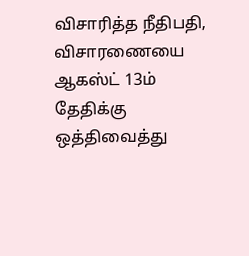விசாரித்த நீதிபதி, விசாரணையை ஆகஸ்ட் 13ம் தேதிக்கு ஒத்திவைத்து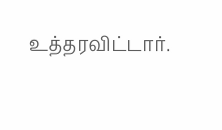உத்தரவிட்டார்.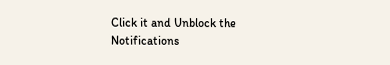Click it and Unblock the Notifications